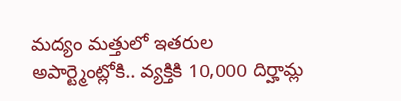మద్యం మత్తులో ఇతరుల అపార్ట్మెంట్లోకి.. వ్యక్తికి 10,000 దిర్హామ్ల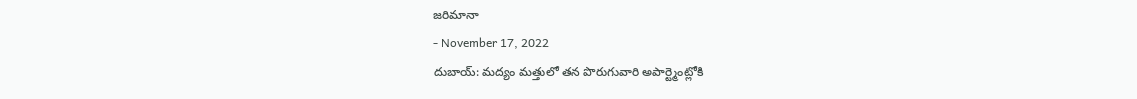జరిమానా
- November 17, 2022
దుబాయ్: మద్యం మత్తులో తన పొరుగువారి అపార్ట్మెంట్లోకి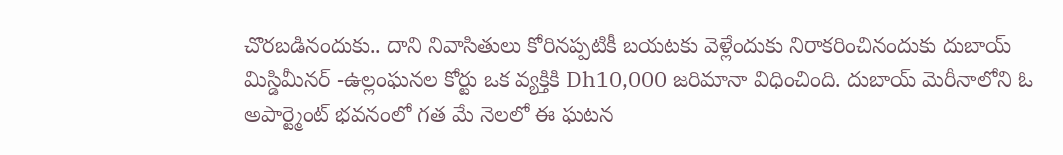చొరబడినందుకు.. దాని నివాసితులు కోరినప్పటికీ బయటకు వెళ్లేందుకు నిరాకరించినందుకు దుబాయ్ మిస్డిమీనర్ -ఉల్లంఘనల కోర్టు ఒక వ్యక్తికి Dh10,000 జరిమానా విధించింది. దుబాయ్ మెరీనాలోని ఓ అపార్ట్మెంట్ భవనంలో గత మే నెలలో ఈ ఘటన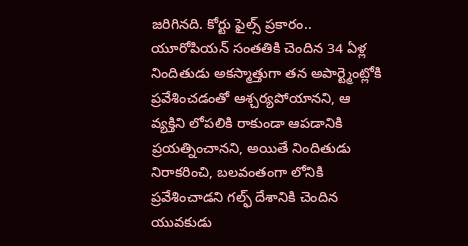జరిగినది. కోర్టు ఫైల్స్ ప్రకారం.. యూరోపియన్ సంతతికి చెందిన 34 ఏళ్ల నిందితుడు అకస్మాత్తుగా తన అపార్ట్మెంట్లోకి ప్రవేశించడంతో ఆశ్చర్యపోయానని, ఆ వ్యక్తిని లోపలికి రాకుండా ఆపడానికి ప్రయత్నించానని, అయితే నిందితుడు నిరాకరించి, బలవంతంగా లోనికి ప్రవేశించాడని గల్ఫ్ దేశానికి చెందిన యువకుడు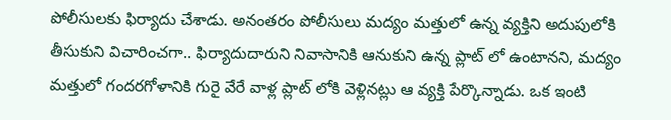పోలీసులకు ఫిర్యాదు చేశాడు. అనంతరం పోలీసులు మద్యం మత్తులో ఉన్న వ్యక్తిని అదుపులోకి తీసుకుని విచారించగా.. ఫిర్యాదుదారుని నివాసానికి ఆనుకుని ఉన్న ప్లాట్ లో ఉంటానని, మద్యం మత్తులో గందరగోళానికి గురై వేరే వాళ్ల ప్లాట్ లోకి వెళ్లినట్లు ఆ వ్యక్తి పేర్కొన్నాడు. ఒక ఇంటి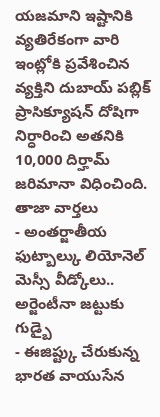యజమాని ఇష్టానికి వ్యతిరేకంగా వారి ఇంట్లోకి ప్రవేశించిన వ్యక్తిని దుబాయ్ పబ్లిక్ ప్రాసిక్యూషన్ దోషిగా నిర్ధారించి అతనికి 10,000 దిర్హామ్ జరిమానా విధించింది.
తాజా వార్తలు
- అంతర్జాతీయ ఫుట్బాల్కు లియోనెల్ మెస్సీ వీడ్కోలు.. అర్జెంటీనా జట్టుకు గుడ్బై
- ఈజిప్ట్కు చేరుకున్న భారత వాయుసేన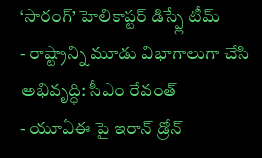‘సారంగ్’ హెలికాప్టర్ డిస్ప్లే టీమ్
- రాష్ట్రాన్ని మూడు విభాగాలుగా చేసి అభివృద్ధి: సీఎం రేవంత్
- యూఏఈ పై ఇరాన్ డ్రోన్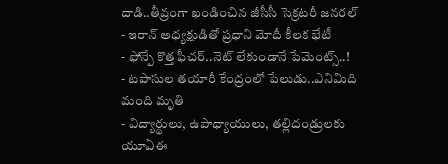దాడి..తీవ్రంగా ఖండించిన జీసీసీ సెక్రటరీ జనరల్
- ఇరాన్ అధ్యక్షుడితో ప్రధాని మోదీ కీలక భేటీ
- ఫోన్పే కొత్త ఫీచర్..నెట్ లేకుండానే పేమెంట్స్..!
- టపాసుల తయారీ కేంద్రంలో పేలుడు..ఎనిమిది మంది మృతి
- విద్యార్థులు, ఉపాధ్యాయులు, తల్లిదండ్రులకు యూఏఈ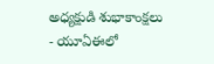అధ్యక్షుడి శుభాకాంక్షలు
- యూఏఈలో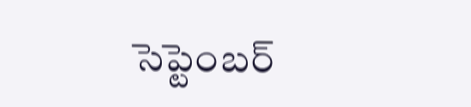సెప్టెంబర్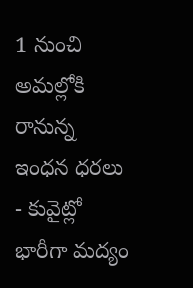1 నుంచి అమల్లోకి రానున్న ఇంధన ధరలు
- కువైట్లో భారీగా మద్యం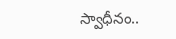స్వాధీనం..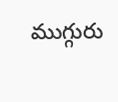ముగ్గురు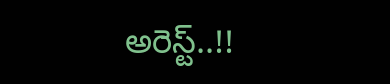అరెస్ట్..!!